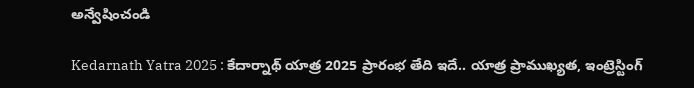అన్వేషించండి

Kedarnath Yatra 2025 : కేదార్నాథ్ యాత్ర 2025 ప్రారంభ తేది ఇదే.. యాత్ర ప్రాముఖ్యత, ఇంట్రెస్టింగ్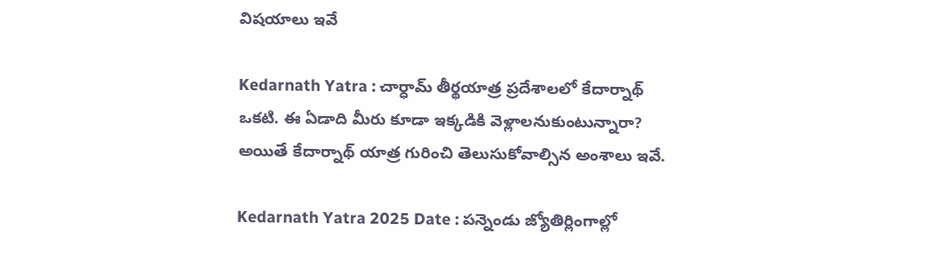విషయాలు ఇవే

Kedarnath Yatra : చార్ధామ్ తీర్థయాత్ర ప్రదేశాలలో కేదార్నాథ్ ఒకటి. ఈ ఏడాది మీరు కూడా ఇక్కడికి వెళ్లాలనుకుంటున్నారా? అయితే కేదార్నాథ్ యాత్ర గురించి తెలుసుకోవాల్సిన అంశాలు ఇవే.

Kedarnath Yatra 2025 Date : పన్నెండు జ్యోతిర్లింగాల్లో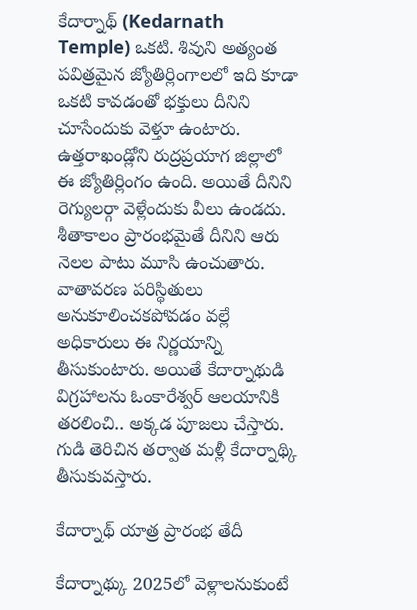కేదార్నాథ్ (Kedarnath Temple) ఒకటి. శివుని అత్యంత పవిత్రమైన జ్యోతిర్లింగాలలో ఇది కూడా ఒకటి కావడంతో భక్తులు దీనిని చూసేందుకు వెళ్తూ ఉంటారు. ఉత్తరాఖండ్లోని రుద్రప్రయాగ జిల్లాలో ఈ జ్యోతిర్లింగం ఉంది. అయితే దీనిని రెగ్యులర్గా వెళ్లేందుకు వీలు ఉండదు. శీతాకాలం ప్రారంభమైతే దీనిని ఆరు నెలల పాటు మూసి ఉంచుతారు. వాతావరణ పరిస్థితులు అనుకూలించకపోవడం వల్లే అధికారులు ఈ నిర్ణయాన్ని తీసుకుంటారు. అయితే కేదార్నాథుడి విగ్రహాలను ఓంకారేశ్వర్ ఆలయానికి తరలించి.. అక్కడ పూజలు చేస్తారు. గుడి తెరిచిన తర్వాత మళ్లీ కేదార్నాథ్కి తీసుకువస్తారు.

కేదార్నాథ్ యాత్ర ప్రారంభ తేదీ

కేదార్నాథ్కు 2025లో వెళ్లాలనుకుంటే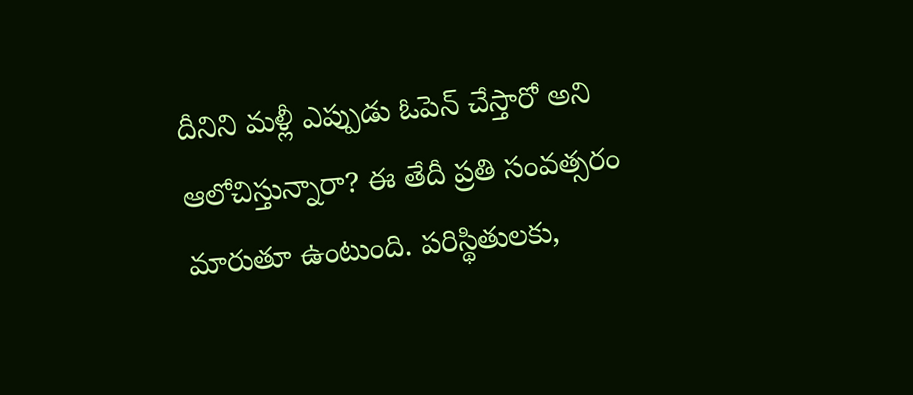దీనిని మళ్లీ ఎప్పుడు ఓపెన్ చేస్తారో అని ఆలోచిస్తున్నారా? ఈ తేదీ ప్రతి సంవత్సరం మారుతూ ఉంటుంది. పరిస్థితులకు,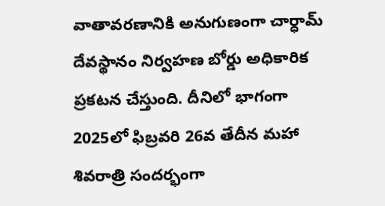వాతావరణానికి అనుగుణంగా చార్ధామ్ దేవస్థానం నిర్వహణ బోర్డు అధికారిక ప్రకటన చేస్తుంది. దీనిలో భాగంగా 2025లో ఫిబ్రవరి 26వ తేదీన మహా శివరాత్రి సందర్భంగా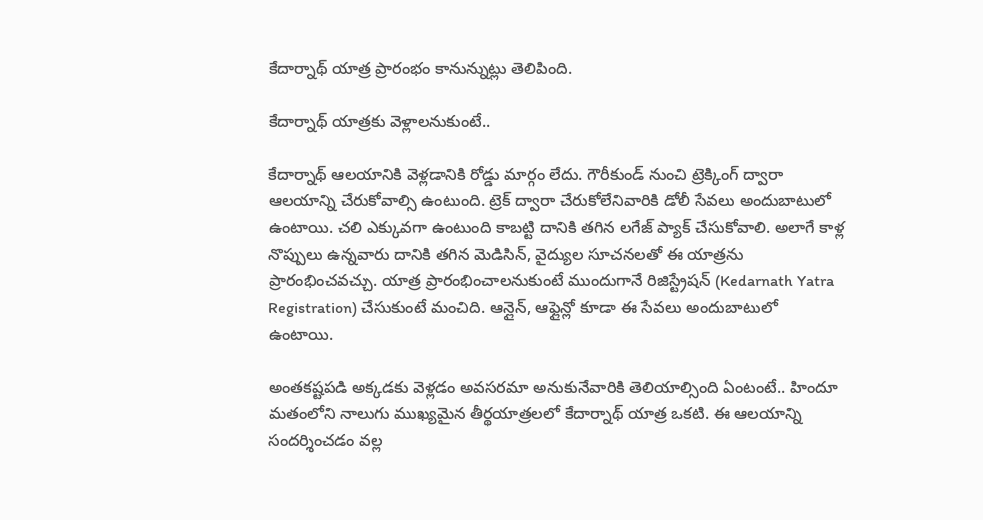కేదార్నాథ్ యాత్ర ప్రారంభం కానున్నుట్లు తెలిపింది.

కేదార్నాథ్ యాత్రకు వెళ్లాలనుకుంటే..

కేదార్నాథ్ ఆలయానికి వెళ్లడానికి రోడ్డు మార్గం లేదు. గౌరీకుండ్ నుంచి ట్రెక్కింగ్ ద్వారా ఆలయాన్ని చేరుకోవాల్సి ఉంటుంది. ట్రెక్ ద్వారా చేరుకోలేనివారికి డోలీ సేవలు అందుబాటులో ఉంటాయి. చలి ఎక్కువగా ఉంటుంది కాబట్టి దానికి తగిన లగేజ్ ప్యాక్ చేసుకోవాలి. అలాగే కాళ్ల నొప్పులు ఉన్నవారు దానికి తగిన మెడిసిన్, వైద్యుల సూచనలతో ఈ యాత్రను ప్రారంభించవచ్చు. యాత్ర ప్రారంభించాలనుకుంటే ముందుగానే రిజిస్ట్రేషన్ (Kedarnath Yatra Registration) చేసుకుంటే మంచిది. ఆన్లైన్, ఆఫ్లైన్లో కూడా ఈ సేవలు అందుబాటులో ఉంటాయి.

అంతకష్టపడి అక్కడకు వెళ్లడం అవసరమా అనుకునేవారికి తెలియాల్సింది ఏంటంటే.. హిందూ మతంలోని నాలుగు ముఖ్యమైన తీర్థయాత్రలలో కేదార్నాథ్ యాత్ర ఒకటి. ఈ ఆలయాన్ని సందర్శించడం వల్ల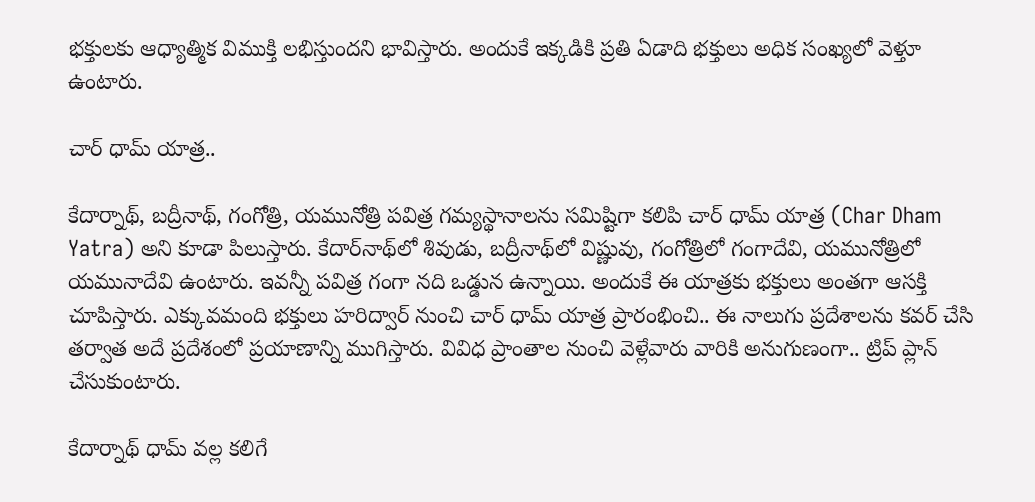భక్తులకు ఆధ్యాత్మిక విముక్తి లభిస్తుందని భావిస్తారు. అందుకే ఇక్కడికి ప్రతి ఏడాది భక్తులు అధిక సంఖ్యలో వెళ్తూ ఉంటారు.

చార్ ధామ్ యాత్ర..

కేదార్నాథ్, బద్రీనాథ్, గంగోత్రి, యమునోత్రి పవిత్ర గమ్యస్థానాలను సమిష్టిగా కలిపి చార్ ధామ్ యాత్ర (Char Dham Yatra) అని కూడా పిలుస్తారు. కేదార్‌నాథ్‌లో శివుడు, బద్రీనాథ్‌లో విష్ణువు, గంగోత్రిలో గంగాదేవి, యమునోత్రిలో యమునాదేవి ఉంటారు. ఇవన్నీ పవిత్ర గంగా నది ఒడ్డున ఉన్నాయి. అందుకే ఈ యాత్రకు భక్తులు అంతగా ఆసక్తి చూపిస్తారు. ఎక్కువమంది భక్తులు హరిద్వార్ నుంచి చార్ ధామ్ యాత్ర ప్రారంభించి.. ఈ నాలుగు ప్రదేశాలను కవర్ చేసి తర్వాత అదే ప్రదేశంలో ప్రయాణాన్ని ముగిస్తారు. వివిధ ప్రాంతాల నుంచి వెళ్లేవారు వారికి అనుగుణంగా.. ట్రిప్ ప్లాన్ చేసుకుంటారు.

కేదార్నాథ్ ధామ్ వల్ల కలిగే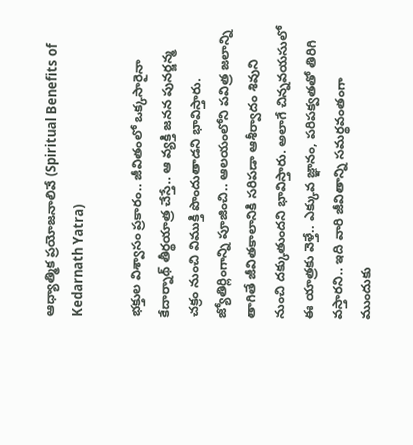ఆధ్యాత్మిక ప్రయోజనాలివే (Spiritual Benefits of Kedarnath Yatra)

భక్తుల విశ్వాసం ప్రకారం.. జీవితంలో ఒక్కసారైనా కేదార్నాథ్ తీర్థయాత్ర చేస్తే.. ఆ వ్యక్తి జనన పునర్జన్మ చక్రం నుంచి విముక్తి పొందుతాడని భావిస్తారు. జ్యోతిర్లింగాన్ని పూజించి.. ఆలయంలోని పవిత్ర జలాన్ని తాగితే జీవితకాలానికి సరిపడా ఆశీర్వాదం శివుని నుంచి దక్కుతుందని భావిస్తారు. అలాగే చిన్నవయసులో ఈ యాత్రకు వెళ్తే.. ఎక్కువ జ్ఞానం, పరిపక్వతతో తిరిగి వస్తారని.. ఇది వారి జీవితాన్ని సమర్థవంతంగా ముందుకు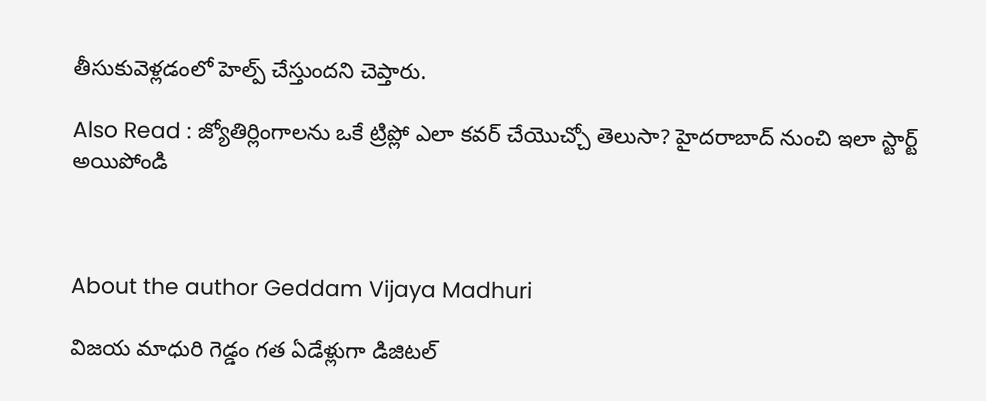తీసుకువెళ్లడంలో హెల్ప్ చేస్తుందని చెప్తారు.

Also Read : జ్యోతిర్లింగాలను ఒకే ట్రిప్లో ఎలా కవర్ చేయొచ్చో తెలుసా? హైదరాబాద్ నుంచి ఇలా స్టార్ట్ అయిపోండి



About the author Geddam Vijaya Madhuri

విజయ మాధురి గెడ్డం గత ఏడేళ్లుగా డిజిటల్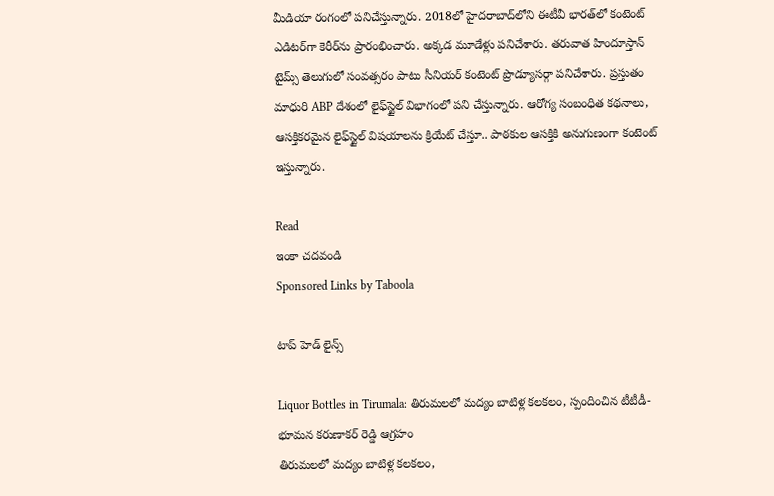మీడియా రంగంలో పనిచేస్తున్నారు. 2018లో హైదరాబాద్‌లోని ఈటీవీ భారత్‌లో కంటెంట్ ఎడిటర్‌గా కెరీర్‌ను ప్రారంభించారు. అక్కడ మూడేళ్లు పనిచేశారు. తరువాత హిందూస్తాన్ టైమ్స్ తెలుగు‌లో సంవత్సరం పాటు సీనియర్ కంటెంట్ ప్రొడ్యూసర్గా పనిచేశారు. ప్రస్తుతం మాధురి ABP దేశంలో లైఫ్‌స్టైల్ విభాగంలో పని చేస్తున్నారు. ఆరోగ్య సంబంధిత కథనాలు, ఆసక్తికరమైన లైఫ్‌స్టైల్ విషయాలను క్రియేట్ చేస్తూ.. పాఠకుల ఆసక్తికి అనుగుణంగా కంటెంట్ ఇస్తున్నారు.

Read
ఇంకా చదవండి
Sponsored Links by Taboola

టాప్ హెడ్ లైన్స్

Liquor Bottles in Tirumala: తిరుమలలో మద్యం బాటిళ్ల కలకలం, స్పందించిన టీటీడీ- భూమన కరుణాకర్ రెడ్డి ఆగ్రహం
తిరుమలలో మద్యం బాటిళ్ల కలకలం,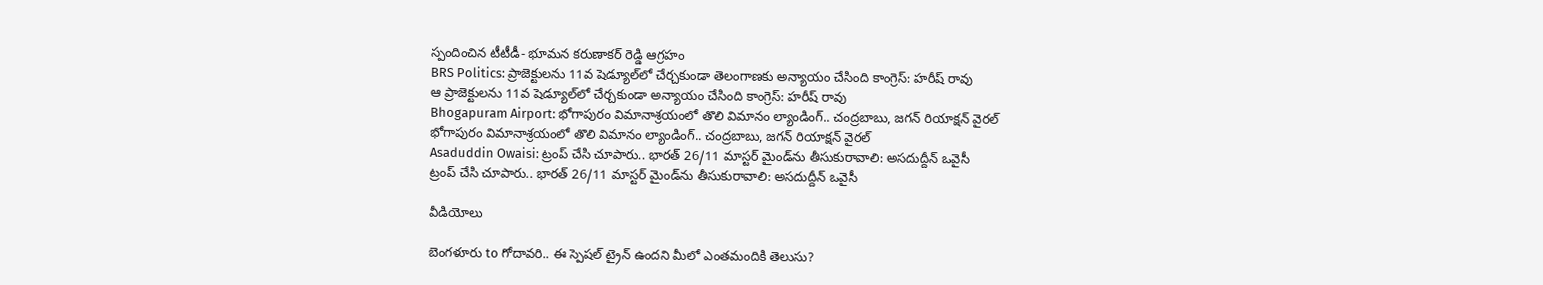స్పందించిన టీటీడీ- భూమన కరుణాకర్ రెడ్డి ఆగ్రహం
BRS Politics: ప్రాజెక్టులను 11వ షెడ్యూల్‌లో చేర్చకుండా తెలంగాణకు అన్యాయం చేసింది కాంగ్రెస్: హరీష్ రావు
ఆ ప్రాజెక్టులను 11వ షెడ్యూల్‌లో చేర్చకుండా అన్యాయం చేసింది కాంగ్రెస్: హరీష్ రావు
Bhogapuram Airport: భోగాపురం విమానాశ్రయంలో తొలి విమానం ల్యాండింగ్.. చంద్రబాబు, జగన్ రియాక్షన్ వైరల్
భోగాపురం విమానాశ్రయంలో తొలి విమానం ల్యాండింగ్.. చంద్రబాబు, జగన్ రియాక్షన్ వైరల్
Asaduddin Owaisi: ట్రంప్ చేసి చూపారు.. భారత్ 26/11 మాస్టర్ మైండ్‌ను తీసుకురావాలి: అసదుద్దీన్ ఒవైసీ
ట్రంప్ చేసి చూపారు.. భారత్ 26/11 మాస్టర్ మైండ్‌ను తీసుకురావాలి: అసదుద్దీన్ ఒవైసీ

వీడియోలు

బెంగళూరు to గోదావరి.. ఈ స్పెషల్ ట్రైన్ ఉందని మీలో ఎంతమందికి తెలుసు?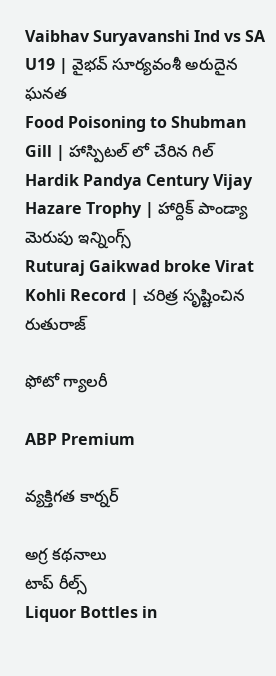Vaibhav Suryavanshi Ind vs SA U19 | వైభవ్ సూర్యవంశీ అరుదైన ఘనత
Food Poisoning to Shubman Gill | హాస్పిటల్ లో చేరిన గిల్
Hardik Pandya Century Vijay Hazare Trophy | హార్దిక్ పాండ్యా మెరుపు ఇన్నింగ్స్
Ruturaj Gaikwad broke Virat Kohli Record | చరిత్ర సృష్టించిన రుతురాజ్

ఫోటో గ్యాలరీ

ABP Premium

వ్యక్తిగత కార్నర్

అగ్ర కథనాలు
టాప్ రీల్స్
Liquor Bottles in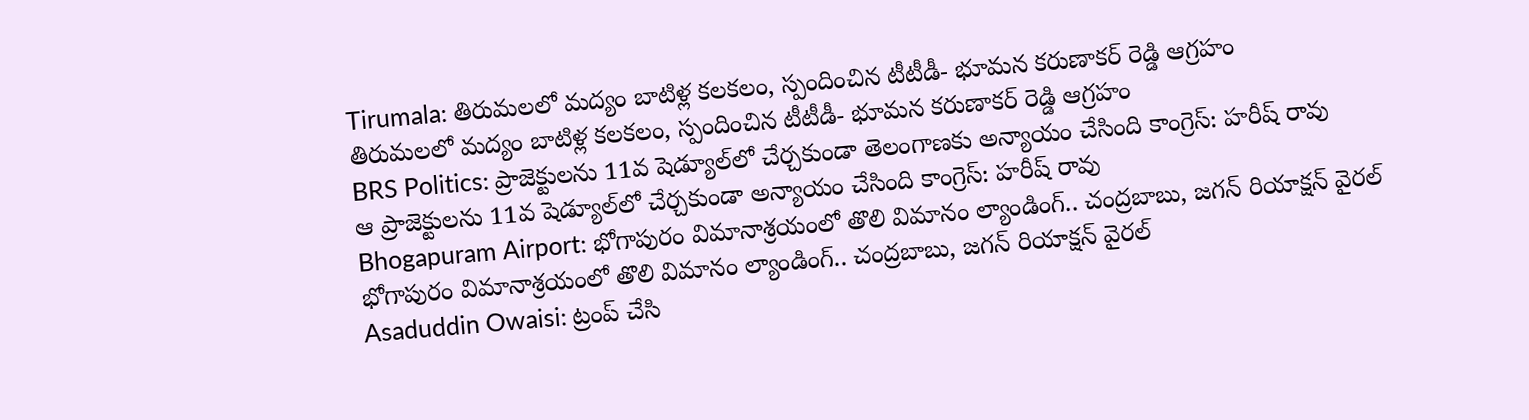Tirumala: తిరుమలలో మద్యం బాటిళ్ల కలకలం, స్పందించిన టీటీడీ- భూమన కరుణాకర్ రెడ్డి ఆగ్రహం
తిరుమలలో మద్యం బాటిళ్ల కలకలం, స్పందించిన టీటీడీ- భూమన కరుణాకర్ రెడ్డి ఆగ్రహం
BRS Politics: ప్రాజెక్టులను 11వ షెడ్యూల్‌లో చేర్చకుండా తెలంగాణకు అన్యాయం చేసింది కాంగ్రెస్: హరీష్ రావు
ఆ ప్రాజెక్టులను 11వ షెడ్యూల్‌లో చేర్చకుండా అన్యాయం చేసింది కాంగ్రెస్: హరీష్ రావు
Bhogapuram Airport: భోగాపురం విమానాశ్రయంలో తొలి విమానం ల్యాండింగ్.. చంద్రబాబు, జగన్ రియాక్షన్ వైరల్
భోగాపురం విమానాశ్రయంలో తొలి విమానం ల్యాండింగ్.. చంద్రబాబు, జగన్ రియాక్షన్ వైరల్
Asaduddin Owaisi: ట్రంప్ చేసి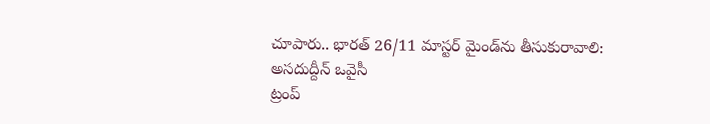చూపారు.. భారత్ 26/11 మాస్టర్ మైండ్‌ను తీసుకురావాలి: అసదుద్దీన్ ఒవైసీ
ట్రంప్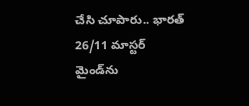చేసి చూపారు.. భారత్ 26/11 మాస్టర్ మైండ్‌ను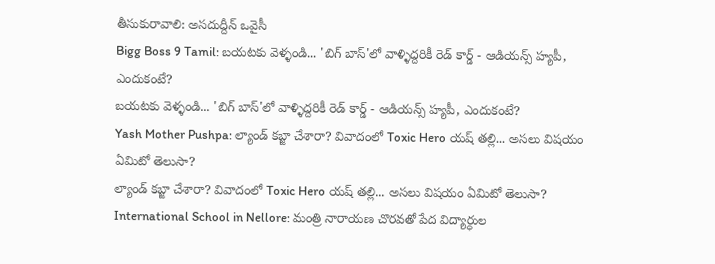తీసుకురావాలి: అసదుద్దీన్ ఒవైసీ
Bigg Boss 9 Tamil: బయటకు వెళ్ళండి... 'బిగ్ బాస్'లో వాళ్ళిద్దరికీ రెడ్ కార్డ్ - ఆడియన్స్‌ హ్యపీ, ఎందుకంటే?
బయటకు వెళ్ళండి... 'బిగ్ బాస్'లో వాళ్ళిద్దరికీ రెడ్ కార్డ్ - ఆడియన్స్‌ హ్యపీ, ఎందుకంటే?
Yash Mother Pushpa: ల్యాండ్ కబ్జా చేశారా? వివాదంలో Toxic Hero యష్ తల్లి... అసలు విషయం ఏమిటో తెలుసా?
ల్యాండ్ కబ్జా చేశారా? వివాదంలో Toxic Hero యష్ తల్లి... అసలు విషయం ఏమిటో తెలుసా?
International School in Nellore: మంత్రి నారాయణ చొరవతో పేద విద్యార్ధుల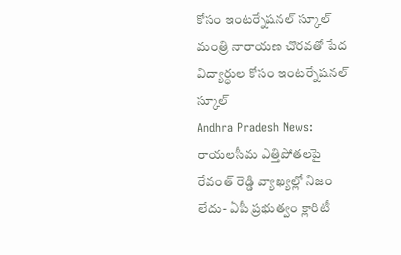కోసం ఇంటర్నేషనల్ స్కూల్
మంత్రి నారాయణ చొరవతో పేద విద్యార్ధుల కోసం ఇంటర్నేషనల్ స్కూల్
Andhra Pradesh News: రాయలసీమ ఎత్తిపోతలపై రేవంత్ రెడ్డి వ్యాఖ్యల్లో నిజం లేదు- ఏపీ ప్రభుత్వం క్లారిటీ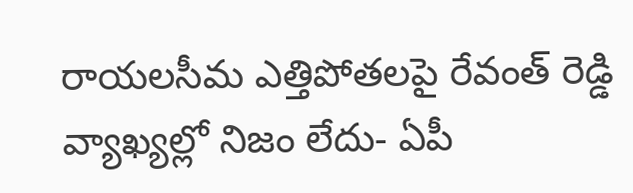రాయలసీమ ఎత్తిపోతలపై రేవంత్ రెడ్డి వ్యాఖ్యల్లో నిజం లేదు- ఏపీ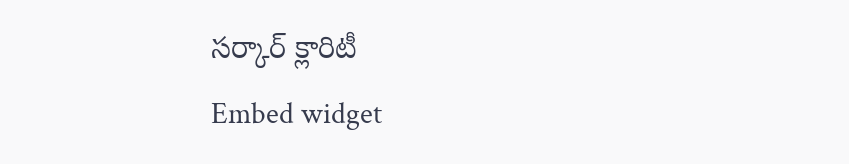సర్కార్ క్లారిటీ
Embed widget